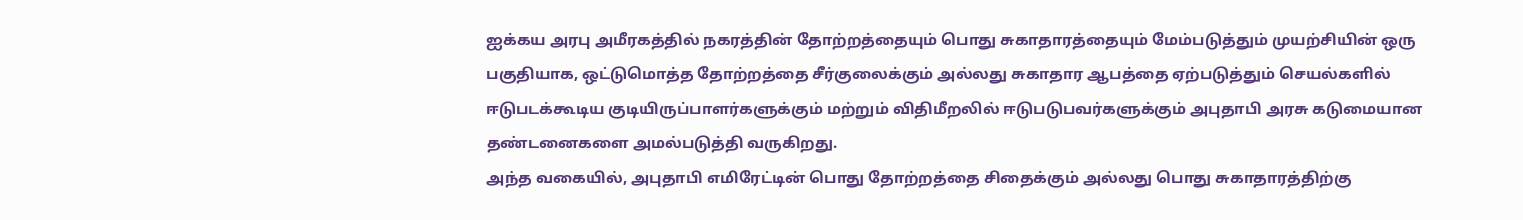ஐக்கய அரபு அமீரகத்தில் நகரத்தின் தோற்றத்தையும் பொது சுகாதாரத்தையும் மேம்படுத்தும் முயற்சியின் ஒரு பகுதியாக, ஒட்டுமொத்த தோற்றத்தை சீர்குலைக்கும் அல்லது சுகாதார ஆபத்தை ஏற்படுத்தும் செயல்களில் ஈடுபடக்கூடிய குடியிருப்பாளர்களுக்கும் மற்றும் விதிமீறலில் ஈடுபடுபவர்களுக்கும் அபுதாபி அரசு கடுமையான தண்டனைகளை அமல்படுத்தி வருகிறது.
அந்த வகையில், அபுதாபி எமிரேட்டின் பொது தோற்றத்தை சிதைக்கும் அல்லது பொது சுகாதாரத்திற்கு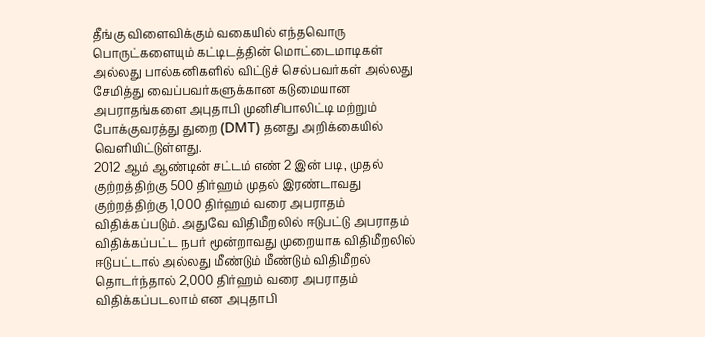தீங்கு விளைவிக்கும் வகையில் எந்தவொரு பொருட்களையும் கட்டிடத்தின் மொட்டைமாடிகள் அல்லது பால்கனிகளில் விட்டுச் செல்பவர்கள் அல்லது சேமித்து வைப்பவர்களுக்கான கடுமையான அபராதங்களை அபுதாபி முனிசிபாலிட்டி மற்றும் போக்குவரத்து துறை (DMT) தனது அறிக்கையில் வெளியிட்டுள்ளது.
2012 ஆம் ஆண்டின் சட்டம் எண் 2 இன் படி, முதல் குற்றத்திற்கு 500 திர்ஹம் முதல் இரண்டாவது குற்றத்திற்கு 1,000 திர்ஹம் வரை அபராதம் விதிக்கப்படும். அதுவே விதிமீறலில் ஈடுபட்டு அபராதம் விதிக்கப்பட்ட நபர் மூன்றாவது முறையாக விதிமீறலில் ஈடுபட்டால் அல்லது மீண்டும் மீண்டும் விதிமீறல் தொடர்ந்தால் 2,000 திர்ஹம் வரை அபராதம் விதிக்கப்படலாம் என அபுதாபி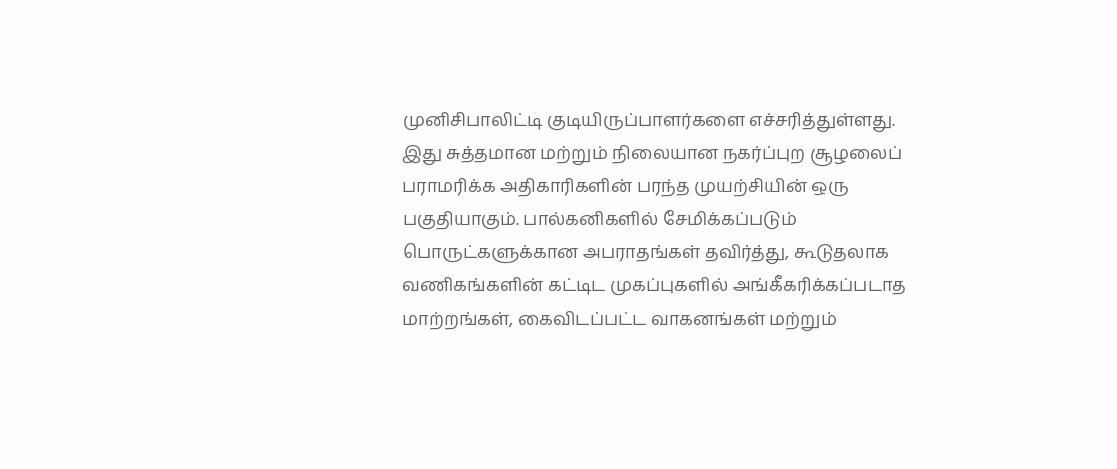முனிசிபாலிட்டி குடியிருப்பாளர்களை எச்சரித்துள்ளது.
இது சுத்தமான மற்றும் நிலையான நகர்ப்புற சூழலைப் பராமரிக்க அதிகாரிகளின் பரந்த முயற்சியின் ஒரு பகுதியாகும். பால்கனிகளில் சேமிக்கப்படும் பொருட்களுக்கான அபராதங்கள் தவிர்த்து, கூடுதலாக வணிகங்களின் கட்டிட முகப்புகளில் அங்கீகரிக்கப்படாத மாற்றங்கள், கைவிடப்பட்ட வாகனங்கள் மற்றும்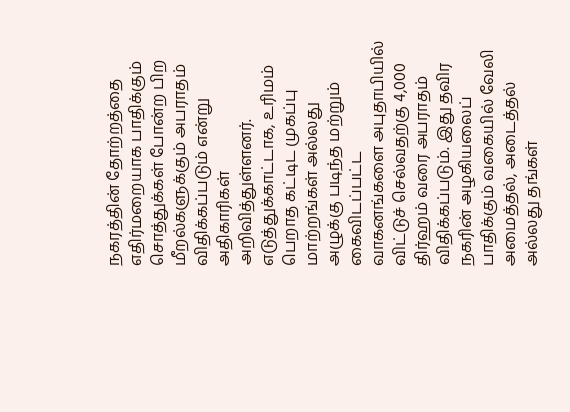நகரத்தின் தோற்றத்தை எதிர்மறையாக பாதிக்கும் சொத்துக்கள் போன்ற பிற மீறல்களுக்கும் அபராதம் விதிக்கப்படும் என்று அதிகாரிகள் அறிவித்துள்ளனர்.
எடுத்துக்காட்டாக, உரிமம் பெறாத கட்டிட முகப்பு மாற்றங்கள் அல்லது அழுக்கு படிந்த மற்றும் கைவிடப்பட்ட வாகனங்களை அபுதாபியில் விட்டுச் செல்வதற்கு 4,000 திர்ஹம் வரை அபராதம் விதிக்கப்படும். இது தவிர நகரின் அழகியலைப் பாதிக்கும் வகையில் வேலி அமைத்தல், அடைத்தல் அல்லது தங்கள்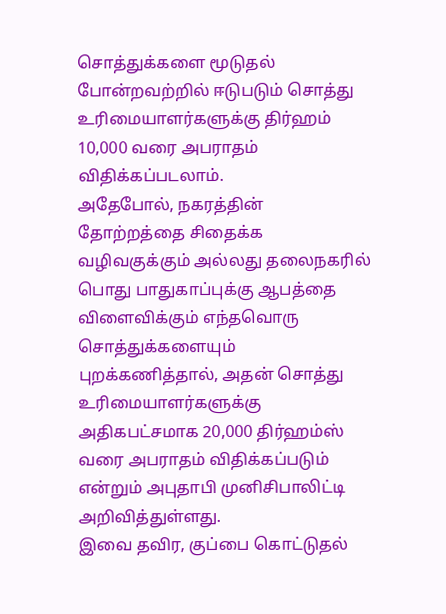சொத்துக்களை மூடுதல் போன்றவற்றில் ஈடுபடும் சொத்து உரிமையாளர்களுக்கு திர்ஹம் 10,000 வரை அபராதம் விதிக்கப்படலாம்.
அதேபோல், நகரத்தின் தோற்றத்தை சிதைக்க வழிவகுக்கும் அல்லது தலைநகரில் பொது பாதுகாப்புக்கு ஆபத்தை விளைவிக்கும் எந்தவொரு சொத்துக்களையும் புறக்கணித்தால், அதன் சொத்து உரிமையாளர்களுக்கு அதிகபட்சமாக 20,000 திர்ஹம்ஸ் வரை அபராதம் விதிக்கப்படும் என்றும் அபுதாபி முனிசிபாலிட்டி அறிவித்துள்ளது.
இவை தவிர, குப்பை கொட்டுதல்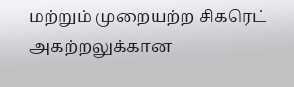மற்றும் முறையற்ற சிகரெட் அகற்றலுக்கான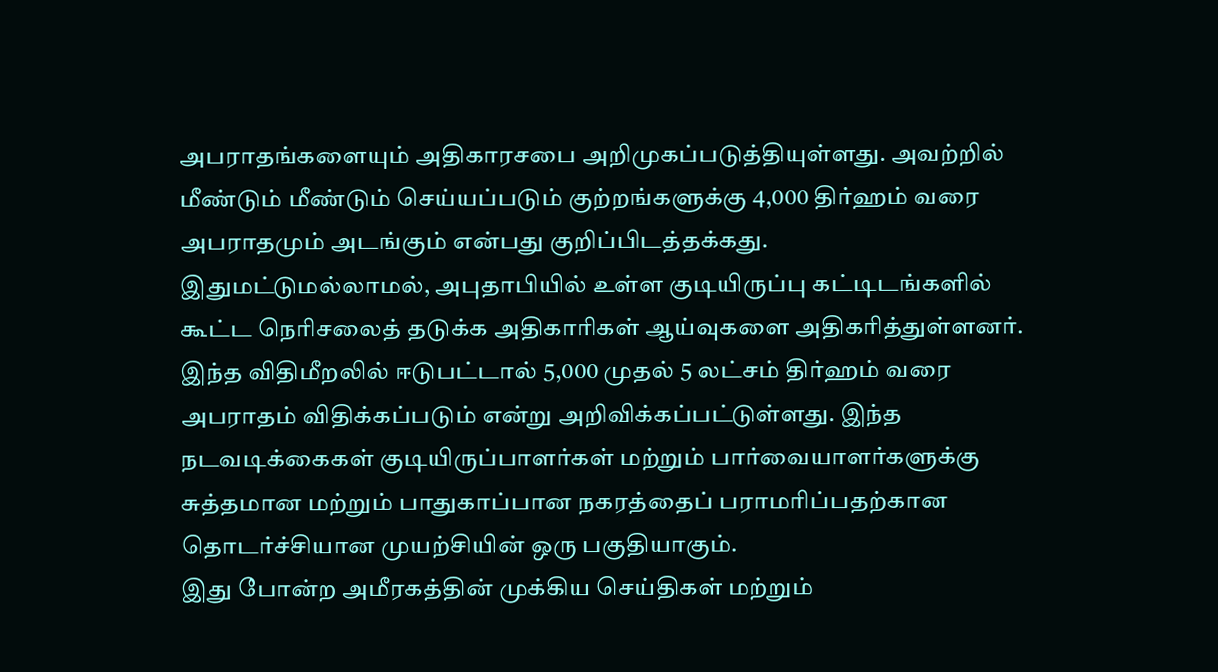அபராதங்களையும் அதிகாரசபை அறிமுகப்படுத்தியுள்ளது. அவற்றில் மீண்டும் மீண்டும் செய்யப்படும் குற்றங்களுக்கு 4,000 திர்ஹம் வரை அபராதமும் அடங்கும் என்பது குறிப்பிடத்தக்கது.
இதுமட்டுமல்லாமல், அபுதாபியில் உள்ள குடியிருப்பு கட்டிடங்களில் கூட்ட நெரிசலைத் தடுக்க அதிகாரிகள் ஆய்வுகளை அதிகரித்துள்ளனர். இந்த விதிமீறலில் ஈடுபட்டால் 5,000 முதல் 5 லட்சம் திர்ஹம் வரை அபராதம் விதிக்கப்படும் என்று அறிவிக்கப்பட்டுள்ளது. இந்த நடவடிக்கைகள் குடியிருப்பாளர்கள் மற்றும் பார்வையாளர்களுக்கு சுத்தமான மற்றும் பாதுகாப்பான நகரத்தைப் பராமரிப்பதற்கான தொடர்ச்சியான முயற்சியின் ஒரு பகுதியாகும்.
இது போன்ற அமீரகத்தின் முக்கிய செய்திகள் மற்றும்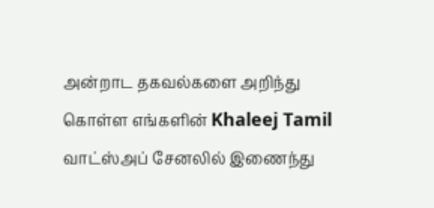அன்றாட தகவல்களை அறிந்து கொள்ள எங்களின் Khaleej Tamil வாட்ஸ்அப் சேனலில் இணைந்து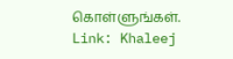கொள்ளுங்கள்.
Link: Khaleej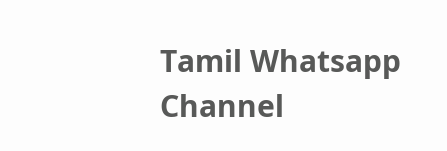Tamil Whatsapp Channel